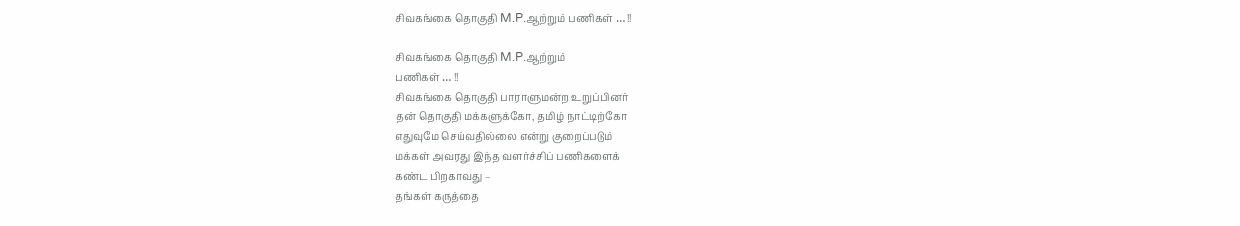சிவகங்கை தொகுதி M.P.ஆற்றும் பணிகள் … !!

சிவகங்கை தொகுதி M.P.ஆற்றும்
பணிகள் … !!
சிவகங்கை தொகுதி பாராளுமன்ற உறுப்பினர்
தன் தொகுதி மக்களுக்கோ, தமிழ் நாட்டிற்கோ
எதுவுமே செய்வதில்லை என்று குறைப்படும்
மக்கள் அவரது இந்த வளர்ச்சிப் பணிகளைக்
கண்ட பிறகாவது –
தங்கள் கருத்தை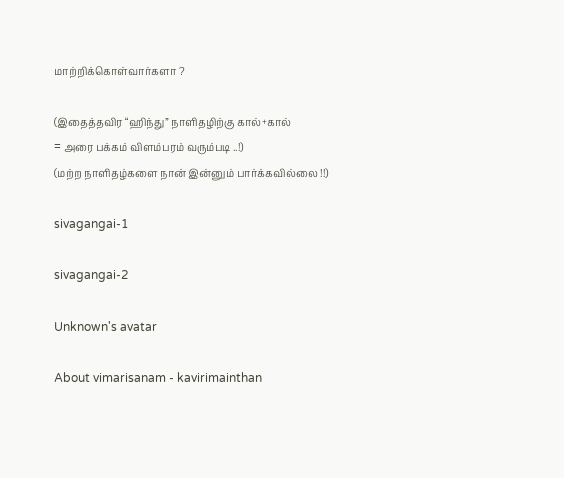மாற்றிக்கொள்வார்களா ?

(இதைத்தவிர “ஹிந்து” நாளிதழிற்கு கால்+கால்
= அரை பக்கம் விளம்பரம் வரும்படி ..!)
(மற்ற நாளிதழ்களை நான் இன்னும் பார்க்கவில்லை !!)

sivagangai-1

sivagangai-2

Unknown's avatar

About vimarisanam - kavirimainthan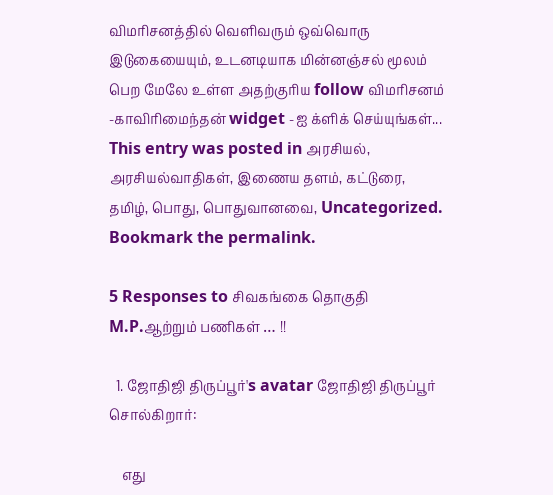விமரிசனத்தில் வெளிவரும் ஒவ்வொரு இடுகையையும், உடனடியாக மின்னஞ்சல் மூலம் பெற மேலே உள்ள அதற்குரிய follow விமரிசனம் -காவிரிமைந்தன் widget -ஐ க்ளிக் செய்யுங்கள்...
This entry was posted in அரசியல், அரசியல்வாதிகள், இணைய தளம், கட்டுரை, தமிழ், பொது, பொதுவானவை, Uncategorized. Bookmark the permalink.

5 Responses to சிவகங்கை தொகுதி M.P.ஆற்றும் பணிகள் … !!

  1. ஜோதிஜி திருப்பூர்'s avatar ஜோதிஜி திருப்பூர் சொல்கிறார்:

    எது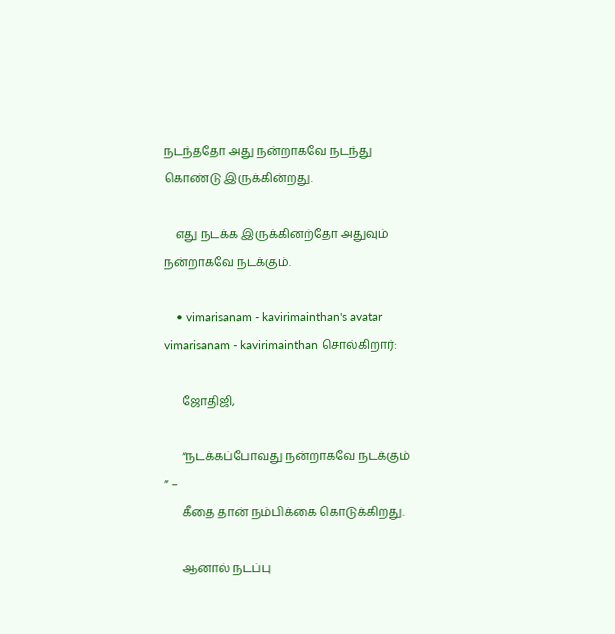நடந்ததோ அது நன்றாகவே நடந்து கொண்டு இருக்கின்றது.

    எது நடக்க இருக்கினற்தோ அதுவும் நன்றாகவே நடக்கும்.

    • vimarisanam - kavirimainthan's avatar vimarisanam - kavirimainthan சொல்கிறார்:

      ஜோதிஜி,

      “நடக்கப்போவது நன்றாகவே நடக்கும் ” –
      கீதை தான் நம்பிக்கை கொடுக்கிறது.

      ஆனால் நடப்பு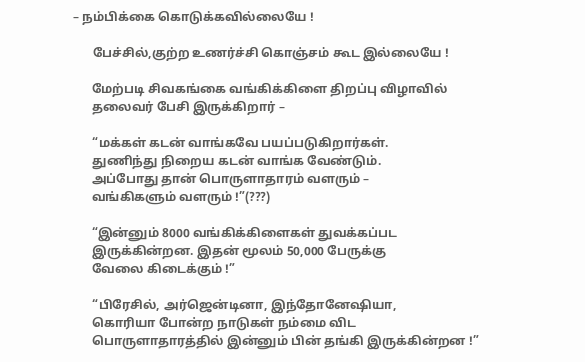– நம்பிக்கை கொடுக்கவில்லையே !

      பேச்சில்,குற்ற உணர்ச்சி கொஞ்சம் கூட இல்லையே !

      மேற்படி சிவகங்கை வங்கிக்கிளை திறப்பு விழாவில்
      தலைவர் பேசி இருக்கிறார் –

      “மக்கள் கடன் வாங்கவே பயப்படுகிறார்கள்.
      துணிந்து நிறைய கடன் வாங்க வேண்டும்.
      அப்போது தான் பொருளாதாரம் வளரும் –
      வங்கிகளும் வளரும் !”(???)

      “இன்னும் 8000 வங்கிக்கிளைகள் துவக்கப்பட
      இருக்கின்றன. இதன் மூலம் 50,000 பேருக்கு
      வேலை கிடைக்கும் !”

      “பிரேசில், அர்ஜென்டினா, இந்தோனேஷியா,
      கொரியா போன்ற நாடுகள் நம்மை விட
      பொருளாதாரத்தில் இன்னும் பின் தங்கி இருக்கின்றன !”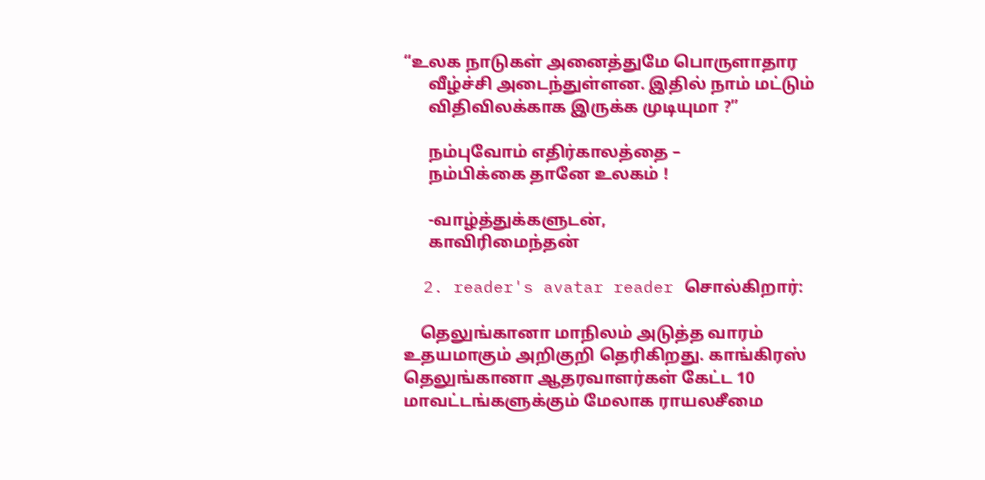“உலக நாடுகள் அனைத்துமே பொருளாதார
      வீழ்ச்சி அடைந்துள்ளன. இதில் நாம் மட்டும்
      விதிவிலக்காக இருக்க முடியுமா ?”

      நம்புவோம் எதிர்காலத்தை –
      நம்பிக்கை தானே உலகம் !

      -வாழ்த்துக்களுடன்,
      காவிரிமைந்தன்

  2. reader's avatar reader சொல்கிறார்:

    தெலுங்கானா மாநிலம் அடுத்த வாரம் உதயமாகும் அறிகுறி தெரிகிறது. காங்கிரஸ் தெலுங்கானா ஆதரவாளர்கள் கேட்ட 10 மாவட்டங்களுக்கும் மேலாக ராயலசீமை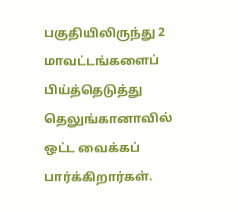பகுதியிலிருந்து 2 மாவட்டங்களைப் பிய்த்தெடுத்து தெலுங்கானாவில் ஒட்ட வைக்கப் பார்க்கிறார்கள்.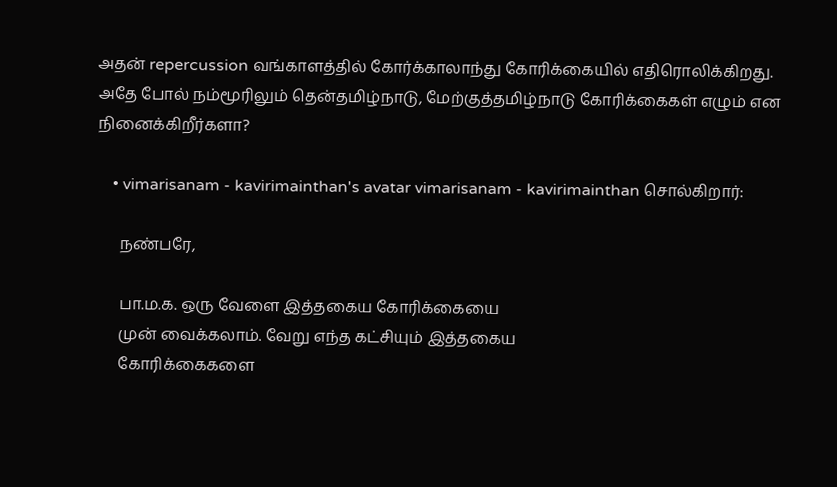அதன் repercussion வங்காளத்தில் கோர்க்காலாந்து கோரிக்கையில் எதிரொலிக்கிறது. அதே போல் நம்மூரிலும் தென்தமிழ்நாடு, மேற்குத்தமிழ்நாடு கோரிக்கைகள் எழும் என நினைக்கிறீர்களா?

    • vimarisanam - kavirimainthan's avatar vimarisanam - kavirimainthan சொல்கிறார்:

      நண்பரே,

      பா.ம.க. ஒரு வேளை இத்தகைய கோரிக்கையை
      முன் வைக்கலாம். வேறு எந்த கட்சியும் இத்தகைய
      கோரிக்கைகளை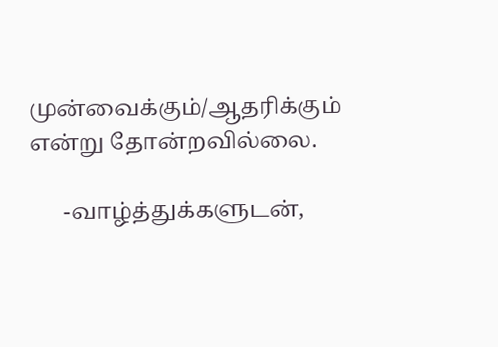முன்வைக்கும்/ஆதரிக்கும் என்று தோன்றவில்லை.

      -வாழ்த்துக்களுடன்,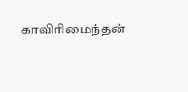காவிரிமைந்தன்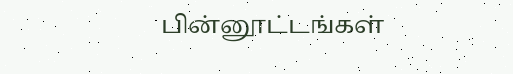பின்னூட்டங்கள்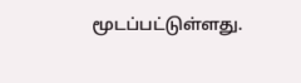மூடப்பட்டுள்ளது.